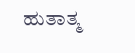ಹುತಾತ್ಮ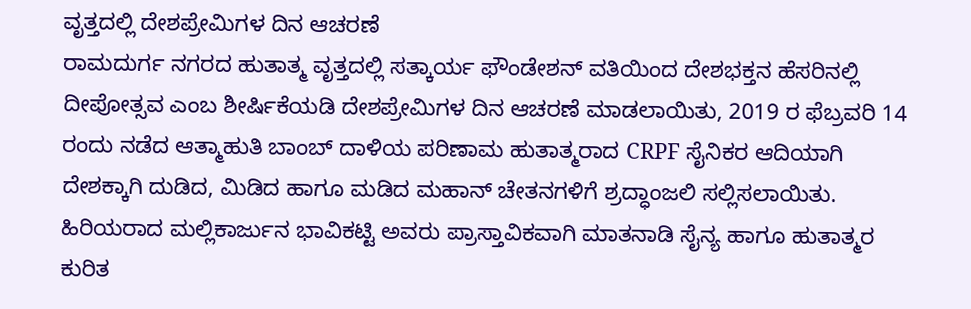ವೃತ್ತದಲ್ಲಿ ದೇಶಪ್ರೇಮಿಗಳ ದಿನ ಆಚರಣೆ
ರಾಮದುರ್ಗ ನಗರದ ಹುತಾತ್ಮ ವೃತ್ತದಲ್ಲಿ ಸತ್ಕಾರ್ಯ ಫೌಂಡೇಶನ್ ವತಿಯಿಂದ ದೇಶಭಕ್ತನ ಹೆಸರಿನಲ್ಲಿ ದೀಪೋತ್ಸವ ಎಂಬ ಶೀರ್ಷಿಕೆಯಡಿ ದೇಶಪ್ರೇಮಿಗಳ ದಿನ ಆಚರಣೆ ಮಾಡಲಾಯಿತು, 2019 ರ ಫೆಬ್ರವರಿ 14 ರಂದು ನಡೆದ ಆತ್ಮಾಹುತಿ ಬಾಂಬ್ ದಾಳಿಯ ಪರಿಣಾಮ ಹುತಾತ್ಮರಾದ CRPF ಸೈನಿಕರ ಆದಿಯಾಗಿ ದೇಶಕ್ಕಾಗಿ ದುಡಿದ, ಮಿಡಿದ ಹಾಗೂ ಮಡಿದ ಮಹಾನ್ ಚೇತನಗಳಿಗೆ ಶ್ರದ್ಧಾಂಜಲಿ ಸಲ್ಲಿಸಲಾಯಿತು. ಹಿರಿಯರಾದ ಮಲ್ಲಿಕಾರ್ಜುನ ಭಾವಿಕಟ್ಟಿ ಅವರು ಪ್ರಾಸ್ತಾವಿಕವಾಗಿ ಮಾತನಾಡಿ ಸೈನ್ಯ ಹಾಗೂ ಹುತಾತ್ಮರ ಕುರಿತ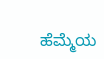ಹೆಮ್ಮೆಯ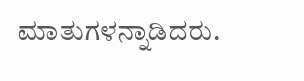ಮಾತುಗಳನ್ನಾಡಿದರು.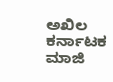ಅಖಿಲ ಕರ್ನಾಟಕ ಮಾಜಿ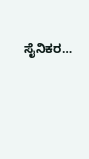ಸೈನಿಕರ…